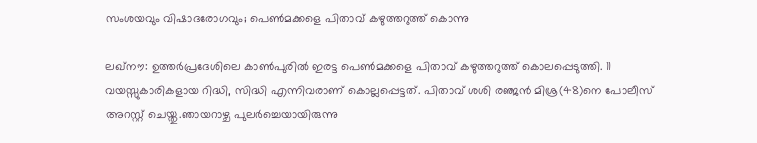സംശയവും വിഷാദരോഗവും; പെൺമക്കളെ പിതാവ് കഴുത്തറുത്ത് കൊന്നു

ലഖ്നൗ: ഉത്തർപ്രദേശിലെ കാൺപുരിൽ ഇരട്ട പെൺമക്കളെ പിതാവ് കഴുത്തറുത്ത് കൊലപ്പെടുത്തി. 11 വയസ്സുകാരികളായ റിദ്ധി, സിദ്ധി എന്നിവരാണ് കൊല്ലപ്പെട്ടത്. പിതാവ് ശശി രഞ്ജൻ മിശ്ര(48)നെ പോലീസ് അറസ്റ്റ് ചെയ്തു.ഞായറാഴ്ച പുലർച്ചെയായിരുന്നു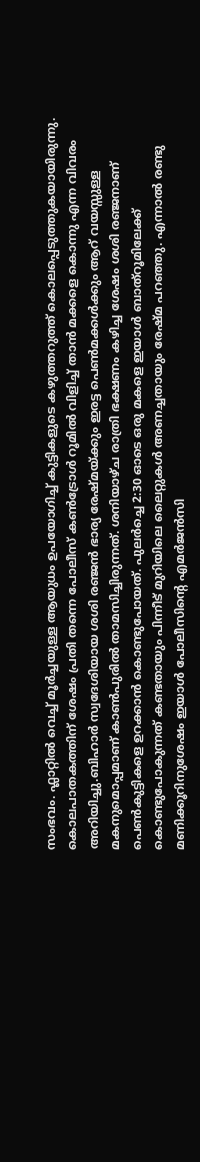സംഭവം. ഫ്ലാറ്റിൽ വെച്ച് മൂർച്ചയുള്ള ആയുധം ഉപയോഗിച്ച് കുട്ടികളുടെ കഴുത്തറുത്ത് കൊലപ്പെടുത്തുകയായിരുന്നു. കൊലപാതകത്തിന് ശേഷം പ്രതി തന്നെ പോലീസ് കൺട്രോൾ റൂമിൽ വിളിച്ച് താൻ മക്കളെ കൊന്നു എന്ന വിവരം അറിയിച്ചു.ബിഹാർ സ്വദേശിയായ ശശി രഞ്ജൻ ഭാര്യ രേഷ്മയ്ക്കും ഇരട്ട പെൺമക്കൾക്കും ആറ് വയസ്സുള്ള മകനുമൊപ്പമാണ് കാൺപുരിൽ താമസിച്ചിരുന്നത്. ശനിയാഴ്ച രാത്രി ഭക്ഷണം കഴിച്ച ശേഷം ശശി രഞ്ജനാണ് പെൺകുട്ടികളെ ഉറക്കാൻ കൊണ്ടുപോയത്. പുലർച്ചെ 2:30 ഓടെ ഒരു മകളെ ഇയാൾ ബാത്റൂമിലേക്ക് കൊണ്ടുപോകുന്നത് കണ്ടതായും പിന്നീട് മുറിയിലെ ലൈറ്റുകൾ അണച്ചതായും രേഷ്മ പറഞ്ഞു. എന്നാൽ രണ്ടു മണിക്കൂറിനുശേഷം ഇയാൾ പോലീസിന്റെ എമർജൻസി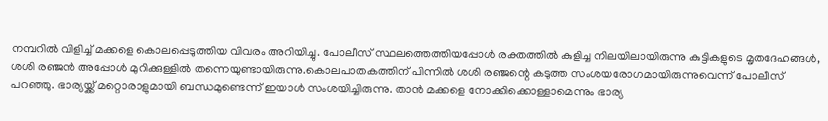നമ്പറിൽ വിളിച്ച് മക്കളെ കൊലപ്പെടുത്തിയ വിവരം അറിയിച്ചു. പോലീസ് സ്ഥലത്തെത്തിയപ്പോൾ രക്തത്തിൽ കുളിച്ച നിലയിലായിരുന്നു കുട്ടികളുടെ മൃതദേഹങ്ങൾ, ശശി രഞ്ജൻ അപ്പോൾ മുറിക്കുള്ളിൽ തന്നെയുണ്ടായിരുന്നു.കൊലപാതകത്തിന് പിന്നിൽ ശശി രഞ്ജന്റെ കടുത്ത സംശയരോഗമായിരുന്നുവെന്ന് പോലീസ് പറഞ്ഞു. ഭാര്യയ്ക്ക് മറ്റൊരാളുമായി ബന്ധമുണ്ടെന്ന് ഇയാൾ സംശയിച്ചിരുന്നു. താൻ മക്കളെ നോക്കിക്കൊള്ളാമെന്നും ഭാര്യ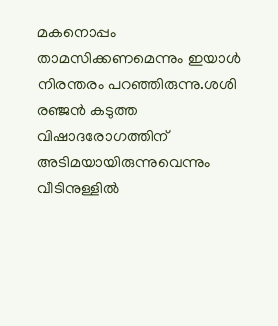മകനൊപ്പം താമസിക്കണമെന്നും ഇയാൾ നിരന്തരം പറഞ്ഞിരുന്നു.ശശി രഞ്ജൻ കടുത്ത വിഷാദരോഗത്തിന് അടിമയായിരുന്നുവെന്നും വീടിനുള്ളിൽ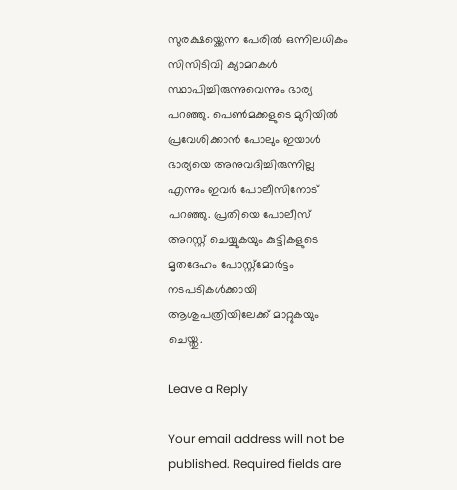സുരക്ഷയ്ക്കെന്ന പേരിൽ ഒന്നിലധികം സിസിടിവി ക്യാമറകൾ സ്ഥാപിച്ചിരുന്നുവെന്നും ഭാര്യ പറഞ്ഞു. പെൺമക്കളുടെ മുറിയിൽ പ്രവേശിക്കാൻ പോലും ഇയാൾ ഭാര്യയെ അനുവദിച്ചിരുന്നില്ല എന്നും ഇവർ പോലീസിനോട് പറ‍ഞ്ഞു. പ്രതിയെ പോലീസ് അറസ്റ്റ് ചെയ്യുകയും കുട്ടികളുടെ മൃതദേഹം പോസ്റ്റ്മോർട്ടം നടപടികൾക്കായി ആശുപത്രിയിലേക്ക് മാറ്റുകയും ചെയ്തു.

Leave a Reply

Your email address will not be published. Required fields are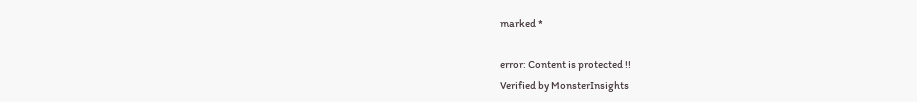marked *

error: Content is protected !!
Verified by MonsterInsights